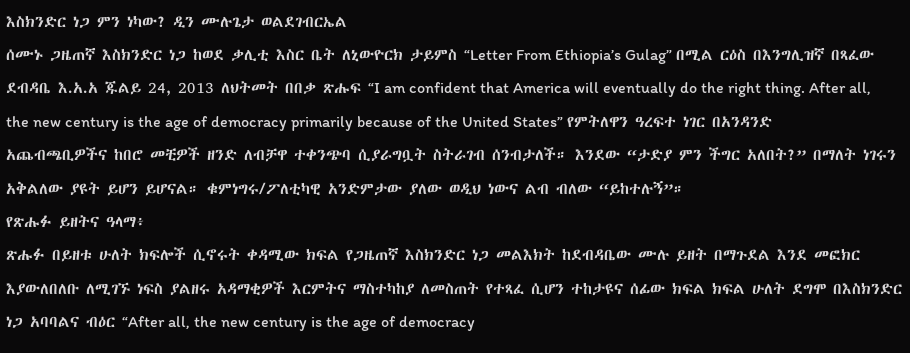እስክንድር ነጋ ምን ነካው? ዲን ሙሉጌታ ወልደገብርኤል
ሰሙኑ ጋዜጠኛ እስክንድር ነጋ ከወደ ቃሊቲ እስር ቤት ለኒውዮርክ ታይምስ “Letter From Ethiopia’s Gulag” በሚል ርዕስ በእንግሊዝኛ በጻፈው ደብዳቤ እ.አ.አ ጁልይ 24, 2013 ለህትመት በበቃ ጽሑፍ “I am confident that America will eventually do the right thing. After all, the new century is the age of democracy primarily because of the United States” የምትለዋን ዓረፍተ ነገር በአንዳንድ አጨብጫቢዎችና ከበሮ መቺዎች ዘንድ ለብቻዋ ተቀንጭባ ሲያራግቧት ስትራገብ ሰንብታለች። እንደው “ታድያ ምን ችግር አለበት?” በማለት ነገሩን አቅልለው ያዩት ይሆን ይሆናል። ቁምነግሩ/ፖለቲካዊ አንድምታው ያለው ወዲህ ነውና ልብ ብለው “ይከተሉኝ”።
የጽሑፉ ይዘትና ዓላማ፥
ጽሑፉ በይዘቱ ሁለት ክፍሎች ሲኖሩት ቀዳሚው ክፍል የጋዜጠኛ እስክንድር ነጋ መልእክት ከደብዳቤው ሙሉ ይዘት በማጉደል እንደ መፎክር እያውለበለቡ ለሚገኙ ነፍስ ያልዘሩ አዳማቂዎች እርምትና ማስተካከያ ለመስጠት የተጻፈ ሲሆን ተከታዩና ሰፊው ክፍል ክፍል ሁለት ደግሞ በእስክንድር ነጋ አባባልና ብዕር “After all, the new century is the age of democracy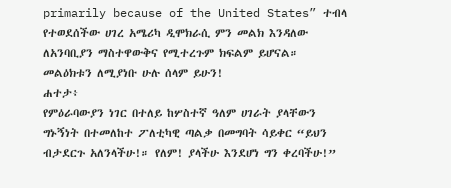primarily because of the United States” ተብላ የተወደሰችው ሀገረ አሜሪካ ዲሞክራሲ ምን መልክ እንዳለው ለአንባቢያን ማስተዋውቅና የሚተረጉም ክፍልም ይሆናል። መልዕክቱን ለሚያነቡ ሁሉ ሰላም ይሁን!
ሐተታ፥
የምዕራባውያን ነገር በተለይ ከሦስተኛ ዓለም ሀገራት ያላቸውን ግኑኝነት በተመለከተ ፖለቲካዊ ጣልቃ በመግባት ሳይቀር “ይህን ብታደርጉ አለንላችሁ!። የለም! ያላችሁ እንደሆነ ግን ቀረባችሁ!”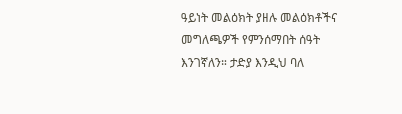ዓይነት መልዕክት ያዘሉ መልዕክቶችና መግለጫዎች የምንሰማበት ሰዓት እንገኛለን። ታድያ እንዲህ ባለ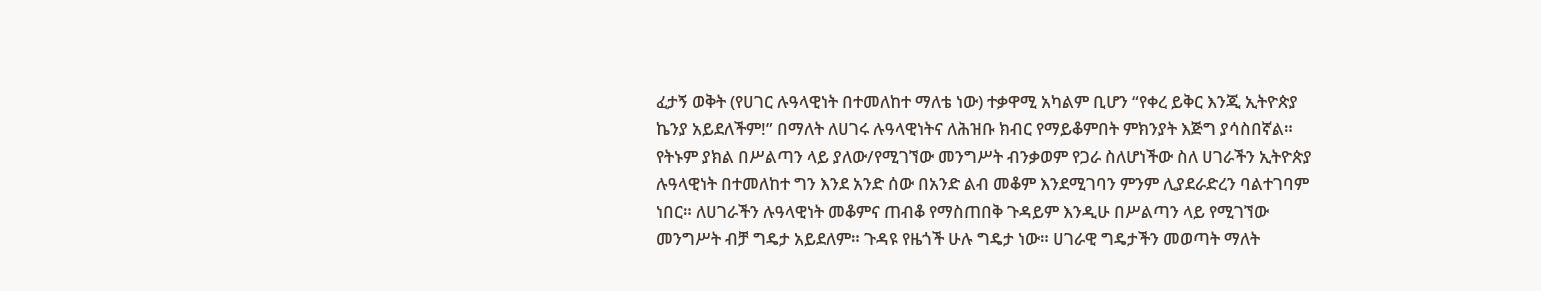ፈታኝ ወቅት (የሀገር ሉዓላዊነት በተመለከተ ማለቴ ነው) ተቃዋሚ አካልም ቢሆን “የቀረ ይቅር እንጂ ኢትዮጵያ ኬንያ አይደለችም!” በማለት ለሀገሩ ሉዓላዊነትና ለሕዝቡ ክብር የማይቆምበት ምክንያት እጅግ ያሳስበኛል። የትኑም ያክል በሥልጣን ላይ ያለው/የሚገኘው መንግሥት ብንቃወም የጋራ ስለሆነችው ስለ ሀገራችን ኢትዮጵያ ሉዓላዊነት በተመለከተ ግን እንደ አንድ ሰው በአንድ ልብ መቆም እንደሚገባን ምንም ሊያደራድረን ባልተገባም ነበር። ለሀገራችን ሉዓላዊነት መቆምና ጠብቆ የማስጠበቅ ጉዳይም እንዲሁ በሥልጣን ላይ የሚገኘው መንግሥት ብቻ ግዴታ አይደለም። ጉዳዩ የዜጎች ሁሉ ግዴታ ነው። ሀገራዊ ግዴታችን መወጣት ማለት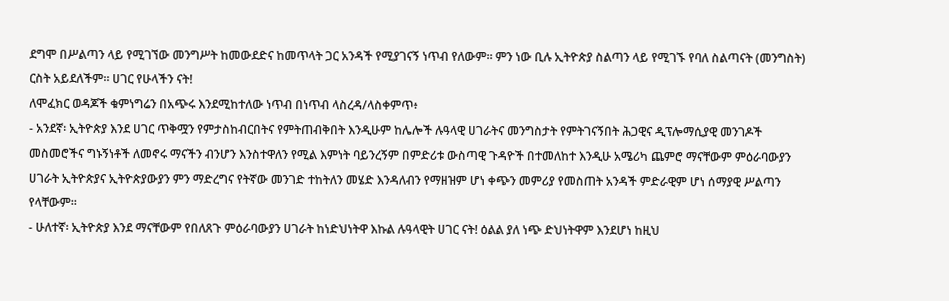ደግሞ በሥልጣን ላይ የሚገኘው መንግሥት ከመውደድና ከመጥላት ጋር አንዳች የሚያገናኝ ነጥብ የለውም። ምን ነው ቢሉ ኢትዮጵያ ስልጣን ላይ የሚገኙ የባለ ስልጣናት (መንግስት) ርስት አይደለችም። ሀገር የሁላችን ናት!
ለሞፈክር ወዳጆች ቁምነግሬን በአጭሩ እንደሚከተለው ነጥብ በነጥብ ላስረዳ/ላስቀምጥ፥
- አንደኛ፡ ኢትዮጵያ እንደ ሀገር ጥቅሟን የምታስከብርበትና የምትጠብቅበት እንዲሁም ከሌሎች ሉዓላዊ ሀገራትና መንግስታት የምትገናኝበት ሕጋዊና ዲፕሎማሲያዊ መንገዶች መስመሮችና ግኑኝነቶች ለመኖሩ ማናችን ብንሆን እንስተዋለን የሚል እምነት ባይንረኝም በምድሪቱ ውስጣዊ ጉዳዮች በተመለከተ እንዲሁ አሜሪካ ጨምሮ ማናቸውም ምዕራባውያን ሀገራት ኢትዮጵያና ኢትዮጵያውያን ምን ማድረግና የትኛው መንገድ ተከትለን መሄድ እንዳለብን የማዘዝም ሆነ ቀጭን መምሪያ የመስጠት አንዳች ምድራዊም ሆነ ሰማያዊ ሥልጣን የላቸውም።
- ሁለተኛ፡ ኢትዮጵያ እንደ ማናቸውም የበለጸጉ ምዕራባውያን ሀገራት ከነድህነትዋ እኩል ሉዓላዊት ሀገር ናት! ዕልል ያለ ነጭ ድህነትዋም እንደሆነ ከዚህ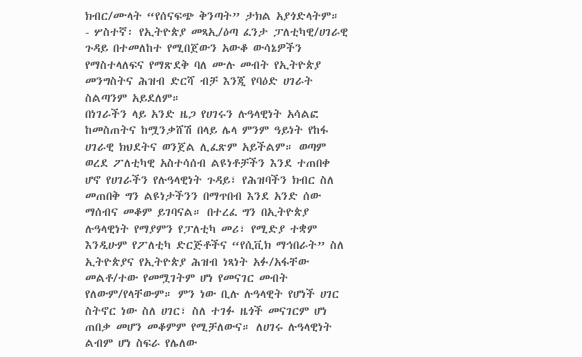ክብር/ሙላት “የሰናፍጭ ቅንጣት” ታክል አያጎድላትም።
- ሦስተኛ፡ የኢትዮጵያ መጻኢ/ዕጣ ፈንታ ፓለቲካዊ/ሀገራዊ ጉዳይ በተመለከተ የሚበጀውን አውቆ ውሳኔዎችን የማስተላለፍና የማጽደቅ ባለ ሙሉ መብት የኢትዮጵያ መንግስትና ሕዝብ ድርሻ ብቻ እንጂ የባዕድ ሀገራት ስልጣንም አይደለም።
በነገራችን ላይ አንድ ዜጋ የሀገሩን ሉዓላዊነት አሳልፎ ከመስጠትና ከሟንቃሸሽ በላይ ሌላ ምንም ዓይነት የከፋ ሀገራዊ ክህደትና ወንጀል ሊፈጽም አይችልም። ወጣም ወረደ ፖለቲካዊ አስተሳሰብ ልዩነቶቻችን እንደ ተጠበቀ ሆኖ የሀገራችን የሉዓላዊነት ጉዳይ፣ የሕዝባችን ክብር ስለ መጠበቅ ግን ልዩነታችንን በማጥበብ እንደ አንድ ሰው ማሰብና መቆም ይገባናል። በተረፈ ግን በኢትዮጵያ ሉዓላዊነት የማያምን የፓለቲካ መሪ፣ የሚድያ ተቋም እንዲሁም የፖለቲካ ድርጅቶችና “የሲቪክ ማኅበራት” ስለ ኢትዮጵያና የኢትዮጵያ ሕዝብ ነጻነት አፉ/አፋቸው መልቶ/ተው የመሟገትም ሆነ የመናገር መብት የለውም/የላቸውም። ምን ነው ቢሉ ሉዓላዊት የሆነች ሀገር ስትኖር ነው ስለ ሀገር፣ ስለ ተገፉ ዜጎች መናገርም ሆነ ጠበቃ መሆን መቆምም የሚቻለውና። ለሀገሩ ሉዓላዊነት ልብም ሆነ ስፍራ የሌለው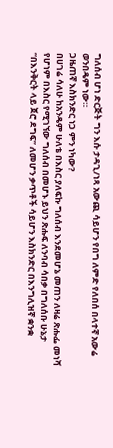ግለሰብ ሆነ ድርጅት ግን እሱ ታዳጊ/ነጻ አውጪ ሳይሆን የበግ ለምድ የለበሰ በላተኛ አውሬ ወንበዴም ነው።
ጋዜጠኛ እስክንድር ነጋ ምን ነካው?
በሀገሬ ሳለሁ ከአንዴም ሁለቴ በእስር ያለፍኩ ግለሰብ እንደመሆኔ መጠን ለዛሬ ጽሑፌ መነሻ የሆነም በእስር የሚገኘው ግለሰብ በመሆኑ ይህን ጽሑፍ ለንባብ ሳበቃ በግለሰቡ ሁኔታ “በእንቅርት ላይ ጀሮ ደግፍ” ለመሆን ቃጥቶች ሳይሆን እስክንድር በእንግሊዝኛ ቋንቋ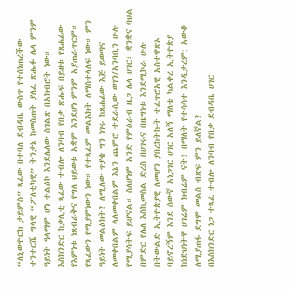“ለኒውዮርክ ታይምስ” ጻፈው በተባለ ደብዳቤ ውስጥ የተሰነጠረችው ተንተርሼ ግላዊ “ፖለቲካዊ” ትንታኔ ከመስጠት ያለፈ ጽሑፉ ሌላ ምንም ዓይነት ዓላማም ሆነ ተልዕኮ እንደሌለው ስገልጽ በአክብሮት ነው።
እስክንድር ከቃሊቲ ጻፈው ተብሎ ለንባብ የበቃ ጽሑፍ በይዘቱ የጸሐፊው የእምነቱ ነጸብራቅና የግለ ህይወቱ አቋም እንደሆነ ምንም አያጠራጥርም። የጻፈውን የሚያምነውን ነው። የተጻፈም መልእክት ለማስተላለፍ ነው። ምን ዓይነት መልዕክት? ለሚለው ጥያቄ ግን ነገሩ ከጸሐፊው እጅ ይወጣና ለመቀበልም ላለመቀበልም እኔን ጨምሮ ተደራሲው ወገን/አንባቢን ሁሉ የሚያሳትፍ ይሆናል። ስለሆነም አንድ የምዕራብ ዜጋ ሌላ ሀገር፣ ቋንቋና ባህል በምድር የሌለ እስኪመስል ድረስ በሀገሩና በዜግነቱ እንደሚኮራ ሁሉ በትውልድ ኢትዮጵያዊ ለመሆን ያበረከትኩት ተፈጥሮአዊ አስተዋጽኦ ባይኖረኝም እንደ ሰውኛ አነጋገር ሀገር አለኝ ማለቴ ካልቀረ ኢትዮጵያ ከነድህነትዋ ሀገሬም ክብሬም ናት! በማለት የተሳሳተ እንዲታረም: አውቆ ለሚያጠፋ ደግሞ መልስ ብጽፍ ምን ይለኛል?
በእስክንድር ነጋ ተጻፈ ተብሎ ለንባብ የበቃ ደብዳቤ ሀገር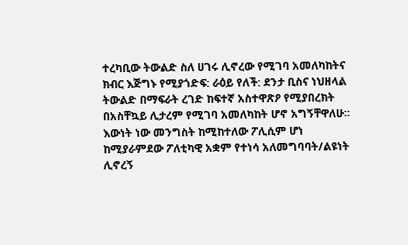ተረካቢው ትውልድ ስለ ሀገሩ ሊኖረው የሚገባ አመለካከትና ክብር እጅግኑ የሚያጎድፍ: ራዕይ የለች: ደንታ ቢስና ነህዘላል ትውልድ በማፍራት ረገድ ከፍተኛ አስተዋጽዖ የሚያበረክት በአስቸኳይ ሊታረም የሚገባ አመለካከት ሆኖ አግኝቸዋለሁ። እውነት ነው መንግስት ከሚከተለው ፖሊሲም ሆነ ከሚያራምደው ፖለቲካዊ አቋም የተነሳ አለመግባባት/ልዩነት ሊኖረኝ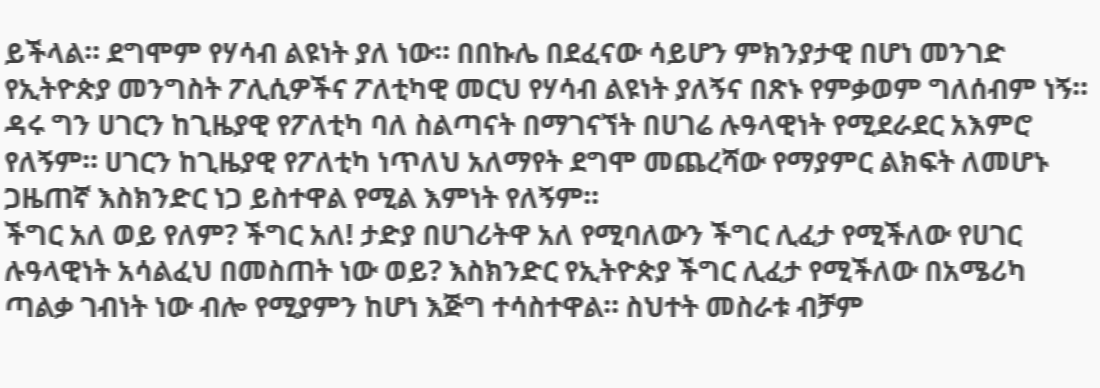ይችላል። ደግሞም የሃሳብ ልዩነት ያለ ነው። በበኩሌ በደፈናው ሳይሆን ምክንያታዊ በሆነ መንገድ የኢትዮጵያ መንግስት ፖሊሲዎችና ፖለቲካዊ መርህ የሃሳብ ልዩነት ያለኝና በጽኑ የምቃወም ግለሰብም ነኝ። ዳሩ ግን ሀገርን ከጊዜያዊ የፖለቲካ ባለ ስልጣናት በማገናኘት በሀገሬ ሉዓላዊነት የሚደራደር አእምሮ የለኝም። ሀገርን ከጊዜያዊ የፖለቲካ ነጥለህ አለማየት ደግሞ መጨረሻው የማያምር ልክፍት ለመሆኑ ጋዜጠኛ እስክንድር ነጋ ይስተዋል የሚል እምነት የለኝም።
ችግር አለ ወይ የለም? ችግር አለ! ታድያ በሀገሪትዋ አለ የሚባለውን ችግር ሊፈታ የሚችለው የሀገር ሉዓላዊነት አሳልፈህ በመስጠት ነው ወይ? እስክንድር የኢትዮጵያ ችግር ሊፈታ የሚችለው በአሜሪካ ጣልቃ ገብነት ነው ብሎ የሚያምን ከሆነ እጅግ ተሳስተዋል። ስህተት መስራቱ ብቻም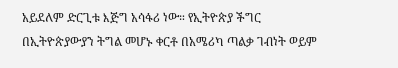አይደለም ድርጊቱ እጅግ አሳፋሪ ነው። የኢትዮጵያ ችግር በኢትዮጵያውያን ትግል መሆኑ ቀርቶ በአሜሪካ ጣልቃ ገብነት ወይም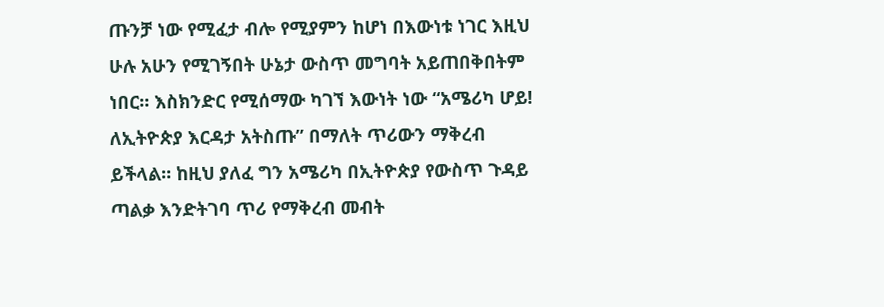ጡንቻ ነው የሚፈታ ብሎ የሚያምን ከሆነ በእውነቱ ነገር እዚህ ሁሉ አሁን የሚገኝበት ሁኔታ ውስጥ መግባት አይጠበቅበትም ነበር። እስክንድር የሚሰማው ካገኘ እውነት ነው “አሜሪካ ሆይ! ለኢትዮጵያ እርዳታ አትስጡ” በማለት ጥሪውን ማቅረብ ይችላል። ከዚህ ያለፈ ግን አሜሪካ በኢትዮጵያ የውስጥ ጉዳይ ጣልቃ እንድትገባ ጥሪ የማቅረብ መብት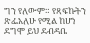ግን የለውም። የጻፍኩትን ጽፌአለሁ የሚል ከሆነ ደግሞ ይህ ደብዳቤ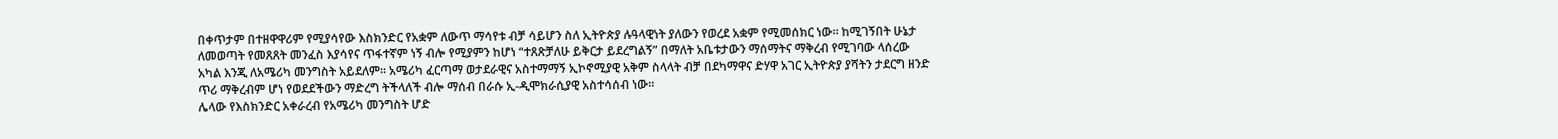በቀጥታም በተዘዋዋሪም የሚያሳየው እስክንድር የአቋም ለውጥ ማሳየቱ ብቻ ሳይሆን ስለ ኢትዮጵያ ሉዓላዊነት ያለውን የወረደ አቋም የሚመሰክር ነው። ከሚገኝበት ሁኔታ ለመወጣት የመጸጸት መንፈስ እያሳየና ጥፋተኛም ነኝ ብሎ የሚያምን ከሆነ “ተጸጽቻለሁ ይቅርታ ይደረግልኝ” በማለት አቤቱታውን ማሰማትና ማቅረብ የሚገባው ላሰረው አካል እንጂ ለአሜሪካ መንግስት አይደለም። አሜሪካ ፈርጣማ ወታደራዊና አስተማማኝ ኢኮኖሚያዊ አቅም ስላላት ብቻ በደካማዋና ድሃዋ አገር ኢትዮጵያ ያሻትን ታደርግ ዘንድ ጥሪ ማቅረብም ሆነ የወደደችውን ማድረግ ትችላለች ብሎ ማሰብ በራሱ ኢ-ዲሞክራሲያዊ አስተሳሰብ ነው።
ሌላው የእስክንድር አቀራረብ የአሜሪካ መንግስት ሆድ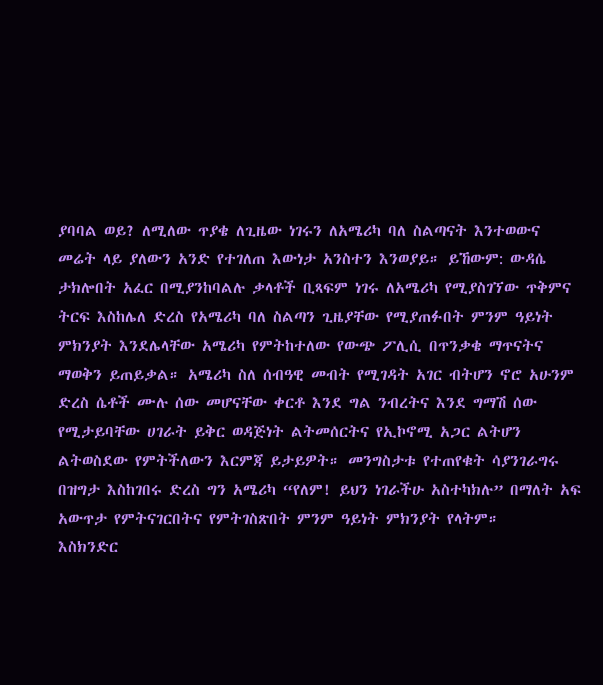ያባባል ወይ? ለሚለው ጥያቄ ለጊዜው ነገሩን ለአሜሪካ ባለ ስልጣናት እንተወውና መሬት ላይ ያለውን አንድ የተገለጠ እውነታ አንስተን እንወያይ። ይኸውም: ውዳሴ ታክሎበት አፈር በሚያንከባልሉ ቃላቶች ቢጻፍም ነገሩ ለአሜሪካ የሚያስገኘው ጥቅምና ትርፍ እስከሌለ ድረስ የአሜሪካ ባለ ስልጣን ጊዜያቸው የሚያጠፉበት ምንም ዓይነት ምክንያት እንደሌላቸው አሜሪካ የምትከተለው የውጭ ፖሊሲ በጥንቃቄ ማጥናትና ማወቅን ይጠይቃል። አሜሪካ ስለ ሰብዓዊ መብት የሚገዳት አገር ብትሆን ኖሮ አሁንም ድረስ ሴቶች ሙሉ ሰው መሆናቸው ቀርቶ እንደ ግል ንብረትና እንደ ግማሽ ሰው የሚታይባቸው ሀገራት ይቅር ወዳጅነት ልትመሰርትና የኢኮኖሚ አጋር ልትሆን ልትወስደው የምትችለውን እርምጃ ይታይዎት። መንግስታቱ የተጠየቁት ሳያንገራግሩ በዝግታ እስከገበሩ ድረስ ግን አሜሪካ “የለም! ይህን ነገራችሁ አስተካክሉ” በማለት አፍ አውጥታ የምትናገርበትና የምትገስጽበት ምንም ዓይነት ምክንያት የላትም።
እስክንድር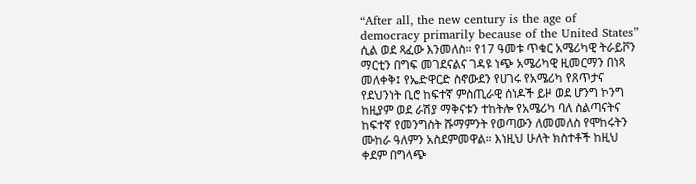“After all, the new century is the age of democracy primarily because of the United States” ሲል ወደ ጻፈው እንመለስ። የ17 ዓመቱ ጥቁር አሜሪካዊ ትራይቮን ማርቲን በግፍ መገደናልና ገዳዩ ነጭ አሜሪካዊ ዚመርማን በነጻ መለቀቅ፤ የኤድዋርድ ስኖውደን የሀገሩ የአሜሪካ የጸጥታና የደህንነት ቢሮ ከፍተኛ ምስጢራዊ ሰነዶች ይዞ ወደ ሆንግ ኮንግ ከዚያም ወደ ራሽያ ማቅናቱን ተከትሎ የአሜሪካ ባለ ስልጣናትና ከፍተኛ የመንግስት ሹማምንት የወጣውን ለመመለስ የሞከሩትን ሙከራ ዓለምን አስደምመዋል። እነዚህ ሁለት ክስተቶች ከዚህ ቀደም በግላጭ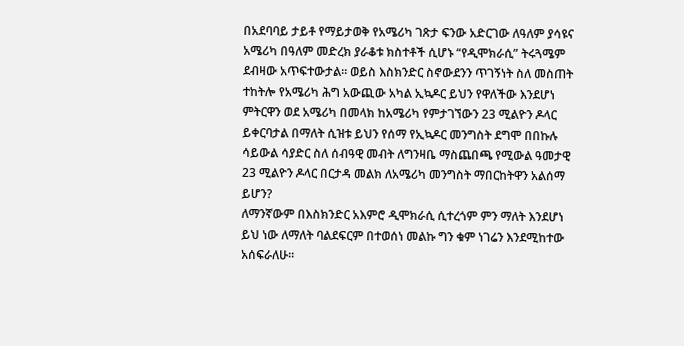በአደባባይ ታይቶ የማይታወቅ የአሜሪካ ገጽታ ፍንው አድርገው ለዓለም ያሳዩና አሜሪካ በዓለም መድረክ ያራቆቱ ክስተቶች ሲሆኑ “የዲሞክራሲ” ትሩጓሜም ደብዛው አጥፍተውታል። ወይስ እስክንድር ስኖውደንን ጥገኝነት ስለ መስጠት ተከትሎ የአሜሪካ ሕግ አውጪው አካል ኢኳዶር ይህን የዋለችው እንደሆነ ምትርዋን ወደ አሜሪካ በመላክ ከአሜሪካ የምታገኘውን 23 ሚልዮን ዶላር ይቀርባታል በማለት ሲዝቱ ይህን የሰማ የኢኳዶር መንግስት ደግሞ በበኩሉ ሳይውል ሳያድር ስለ ሰብዓዊ መብት ለግንዛቤ ማስጨበጫ የሚውል ዓመታዊ 23 ሚልዮን ዶላር በርታዳ መልክ ለአሜሪካ መንግስት ማበርከትዋን አልሰማ ይሆን?
ለማንኛውም በእስክንድር አእምሮ ዲሞክራሲ ሲተረጎም ምን ማለት እንደሆነ ይህ ነው ለማለት ባልደፍርም በተወሰነ መልኩ ግን ቁም ነገሬን እንደሚከተው አሰፍራለሁ።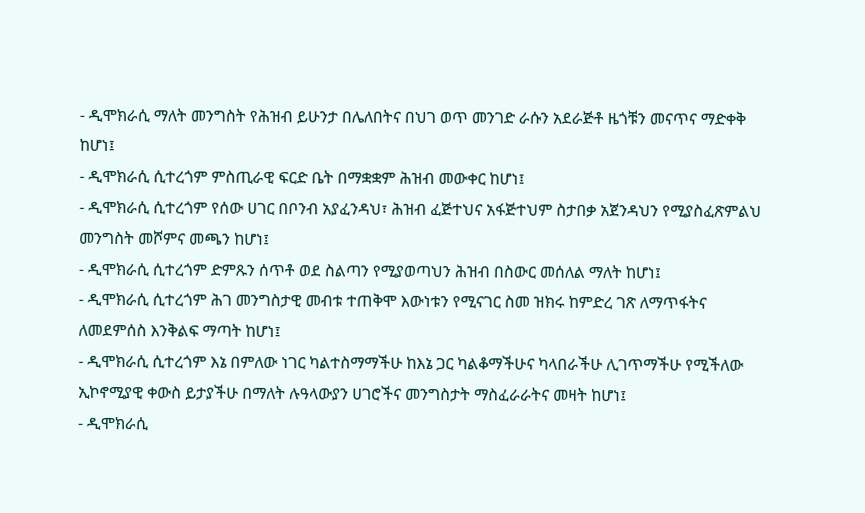- ዲሞክራሲ ማለት መንግስት የሕዝብ ይሁንታ በሌለበትና በህገ ወጥ መንገድ ራሱን አደራጅቶ ዜጎቹን መናጥና ማድቀቅ ከሆነ፤
- ዲሞክራሲ ሲተረጎም ምስጢራዊ ፍርድ ቤት በማቋቋም ሕዝብ መውቀር ከሆነ፤
- ዲሞክራሲ ሲተረጎም የሰው ሀገር በቦንብ አያፈንዳህ፣ ሕዝብ ፈጅተህና አፋጅተህም ስታበቃ አጀንዳህን የሚያስፈጽምልህ መንግስት መሾምና መጫን ከሆነ፤
- ዲሞክራሲ ሲተረጎም ድምጹን ሰጥቶ ወደ ስልጣን የሚያወጣህን ሕዝብ በስውር መሰለል ማለት ከሆነ፤
- ዲሞክራሲ ሲተረጎም ሕገ መንግስታዊ መብቱ ተጠቅሞ እውነቱን የሚናገር ስመ ዝክሩ ከምድረ ገጽ ለማጥፋትና ለመደምሰስ እንቅልፍ ማጣት ከሆነ፤
- ዲሞክራሲ ሲተረጎም እኔ በምለው ነገር ካልተስማማችሁ ከእኔ ጋር ካልቆማችሁና ካላበራችሁ ሊገጥማችሁ የሚችለው ኢኮኖሚያዊ ቀውስ ይታያችሁ በማለት ሉዓላውያን ሀገሮችና መንግስታት ማስፈራራትና መዛት ከሆነ፤
- ዲሞክራሲ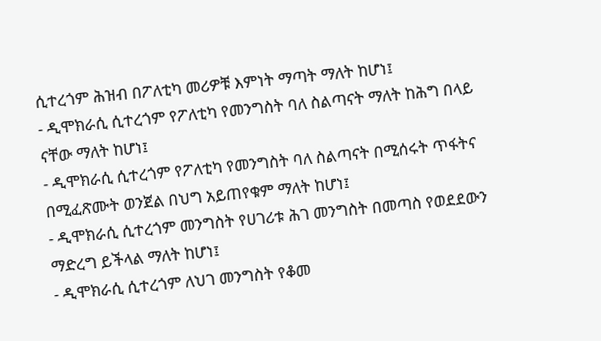ሲተረጎም ሕዝብ በፖለቲካ መሪዎቹ እምነት ማጣት ማለት ከሆነ፤
- ዲሞክራሲ ሲተረጎም የፖለቲካ የመንግስት ባለ ስልጣናት ማለት ከሕግ በላይ ናቸው ማለት ከሆነ፤
- ዲሞክራሲ ሲተረጎም የፖለቲካ የመንግስት ባለ ስልጣናት በሚሰሩት ጥፋትና በሚፈጽሙት ወንጀል በህግ አይጠየቁም ማለት ከሆነ፤
- ዲሞክራሲ ሲተረጎም መንግስት የሀገሪቱ ሕገ መንግስት በመጣስ የወደደውን ማድረግ ይችላል ማለት ከሆነ፤
- ዲሞክራሲ ሲተረጎም ለህገ መንግስት የቆመ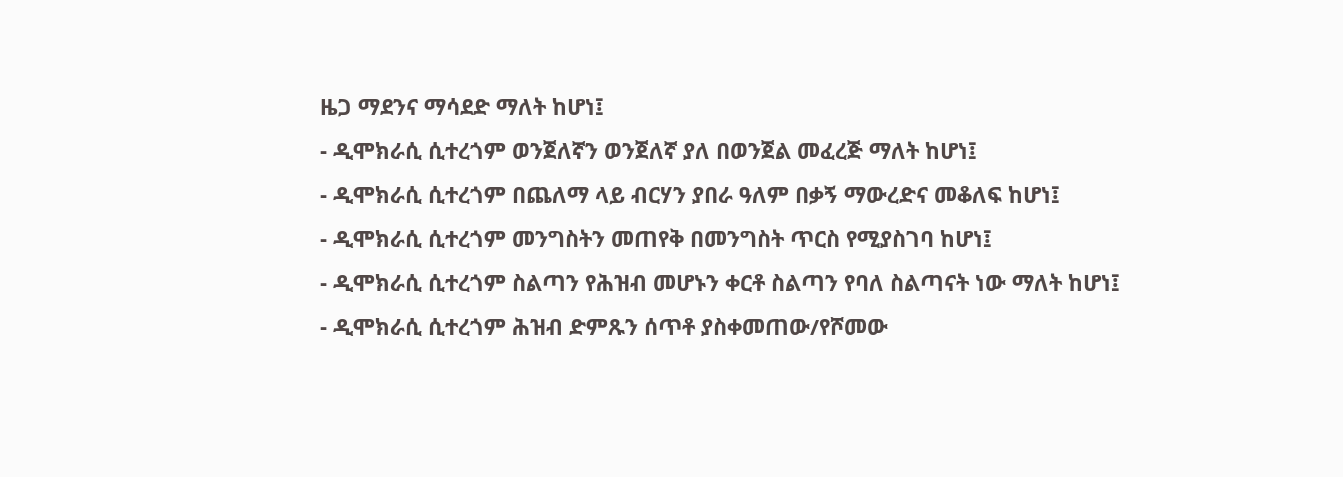ዜጋ ማደንና ማሳደድ ማለት ከሆነ፤
- ዲሞክራሲ ሲተረጎም ወንጀለኛን ወንጀለኛ ያለ በወንጀል መፈረጅ ማለት ከሆነ፤
- ዲሞክራሲ ሲተረጎም በጨለማ ላይ ብርሃን ያበራ ዓለም በቃኝ ማውረድና መቆለፍ ከሆነ፤
- ዲሞክራሲ ሲተረጎም መንግስትን መጠየቅ በመንግስት ጥርስ የሚያስገባ ከሆነ፤
- ዲሞክራሲ ሲተረጎም ስልጣን የሕዝብ መሆኑን ቀርቶ ስልጣን የባለ ስልጣናት ነው ማለት ከሆነ፤
- ዲሞክራሲ ሲተረጎም ሕዝብ ድምጹን ሰጥቶ ያስቀመጠው/የሾመው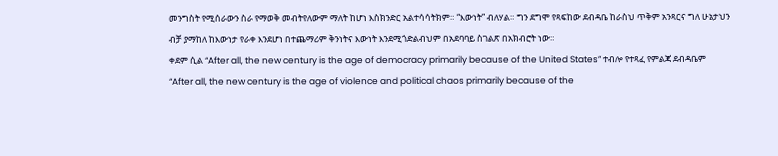መንግስት የሚሰራውን ስራ የማወቅ መብትየለውም ማለት ከሆነ እስክንድር አልተሳሳትክም። “እውነት” ብለሃል። ግን ደግሞ የጻፍከው ደብዳቤ ከራስህ ጥቅም አንጻርና ግለ ሁኔታህን ብቻ ያማከለ ከእውነታ የራቀ እንደሆነ በተጨማሪም ቅንነትና እውነት እንደሚጎድልብህም በአደባባይ ስገልጽ በአክብሮት ነው።
ቀደም ሲል “After all, the new century is the age of democracy primarily because of the United States” ተብሎ የተጻፈ የምልጃ ደብዳቤም “After all, the new century is the age of violence and political chaos primarily because of the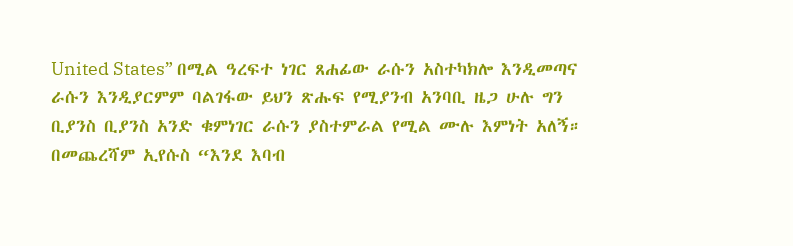United States” በሚል ዓረፍተ ነገር ጸሐፊው ራሱን አስተካክሎ እንዲመጣና ራሱን እንዲያርምም ባልገፋው ይህን ጽሑፍ የሚያንብ አንባቢ ዜጋ ሁሉ ግን ቢያንስ ቢያንስ አንድ ቁምነገር ራሱን ያስተምራል የሚል ሙሉ እምነት አለኝ።
በመጨረሻም ኢየሱስ “እንደ እባብ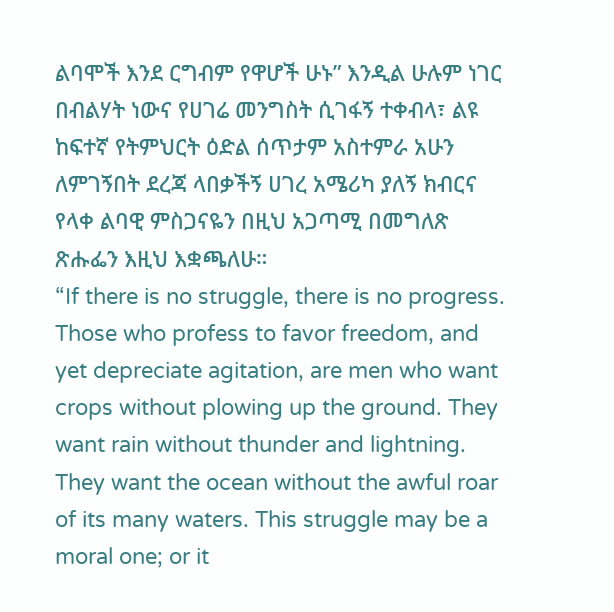ልባሞች እንደ ርግብም የዋሆች ሁኑ” እንዲል ሁሉም ነገር በብልሃት ነውና የሀገሬ መንግስት ሲገፋኝ ተቀብላ፣ ልዩ ከፍተኛ የትምህርት ዕድል ሰጥታም አስተምራ አሁን ለምገኝበት ደረጃ ላበቃችኝ ሀገረ አሜሪካ ያለኝ ክብርና የላቀ ልባዊ ምስጋናዬን በዚህ አጋጣሚ በመግለጽ ጽሑፌን እዚህ እቋጫለሁ።
“If there is no struggle, there is no progress. Those who profess to favor freedom, and yet depreciate agitation, are men who want crops without plowing up the ground. They want rain without thunder and lightning. They want the ocean without the awful roar of its many waters. This struggle may be a moral one; or it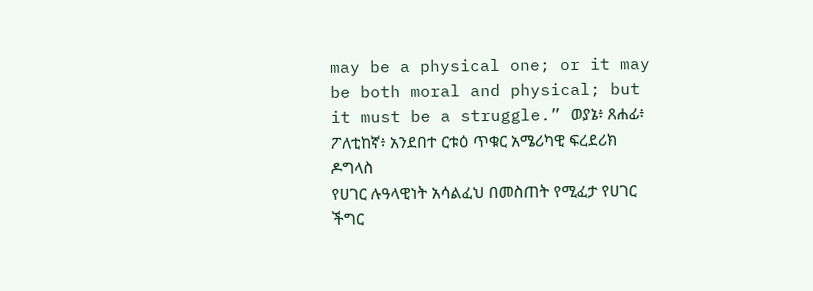may be a physical one; or it may be both moral and physical; but it must be a struggle.” ወያኔ፥ ጸሐፊ፥ ፖለቲከኛ፥ አንደበተ ርቱዕ ጥቁር አሜሪካዊ ፍረደሪክ ዶግላስ
የሀገር ሉዓላዊነት አሳልፈህ በመስጠት የሚፈታ የሀገር ችግር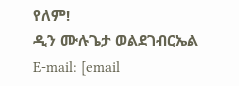የለም!
ዲን ሙሉጌታ ወልደገብርኤል
E-mail: [email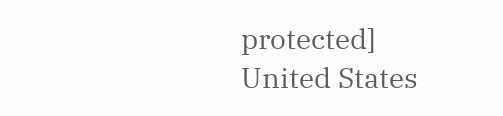protected]
United States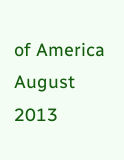of America
August 2013